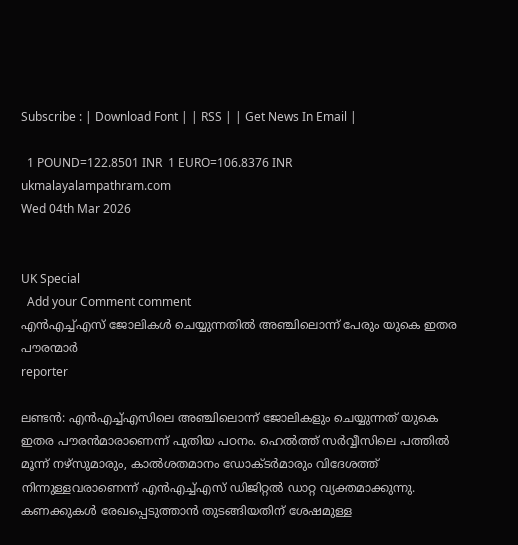Subscribe : | Download Font | | RSS | | Get News In Email |

  1 POUND=122.8501 INR  1 EURO=106.8376 INR
ukmalayalampathram.com
Wed 04th Mar 2026


UK Special
  Add your Comment comment
എന്‍എച്ച്എസ് ജോലികള്‍ ചെയ്യുന്നതില്‍ അഞ്ചിലൊന്ന് പേരും യുകെ ഇതര പൗരന്മാര്‍
reporter

ലണ്ടന്‍: എന്‍എച്ച്എസിലെ അഞ്ചിലൊന്ന് ജോലികളും ചെയ്യുന്നത് യുകെ ഇതര പൗരന്‍മാരാണെന്ന് പുതിയ പഠനം. ഹെല്‍ത്ത് സര്‍വ്വീസിലെ പത്തില്‍ മൂന്ന് നഴ്സുമാരും, കാല്‍ശതമാനം ഡോക്ടര്‍മാരും വിദേശത്ത് നിന്നുള്ളവരാണെന്ന് എന്‍എച്ച്എസ് ഡിജിറ്റല്‍ ഡാറ്റ വ്യക്തമാക്കുന്നു. കണക്കുകള്‍ രേഖപ്പെടുത്താന്‍ തുടങ്ങിയതിന് ശേഷമുള്ള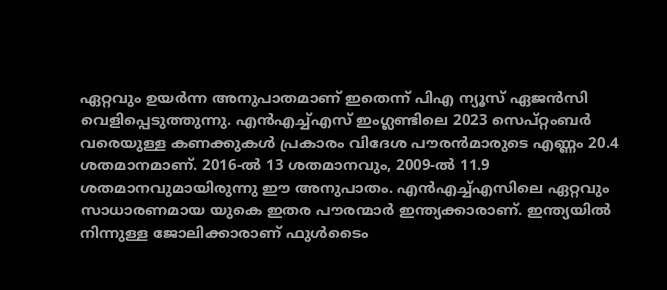ഏറ്റവും ഉയര്‍ന്ന അനുപാതമാണ് ഇതെന്ന് പിഎ ന്യൂസ് ഏജന്‍സി വെളിപ്പെടുത്തുന്നു. എന്‍എച്ച്എസ് ഇംഗ്ലണ്ടിലെ 2023 സെപ്റ്റംബര്‍ വരെയുള്ള കണക്കുകള്‍ പ്രകാരം വിദേശ പൗരന്‍മാരുടെ എണ്ണം 20.4 ശതമാനമാണ്. 2016-ല്‍ 13 ശതമാനവും, 2009-ല്‍ 11.9 ശതമാനവുമായിരുന്നു ഈ അനുപാതം. എന്‍എച്ച്എസിലെ ഏറ്റവും സാധാരണമായ യുകെ ഇതര പൗരന്മാര്‍ ഇന്ത്യക്കാരാണ്. ഇന്ത്യയില്‍ നിന്നുള്ള ജോലിക്കാരാണ് ഫുള്‍ടൈം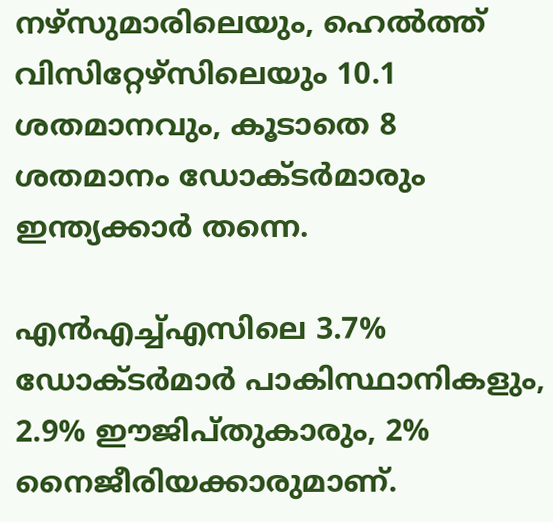നഴ്സുമാരിലെയും, ഹെല്‍ത്ത് വിസിറ്റേഴ്സിലെയും 10.1 ശതമാനവും, കൂടാതെ 8 ശതമാനം ഡോക്ടര്‍മാരും ഇന്ത്യക്കാര്‍ തന്നെ.

എന്‍എച്ച്എസിലെ 3.7% ഡോക്ടര്‍മാര്‍ പാകിസ്ഥാനികളും, 2.9% ഈജിപ്തുകാരും, 2% നൈജീരിയക്കാരുമാണ്.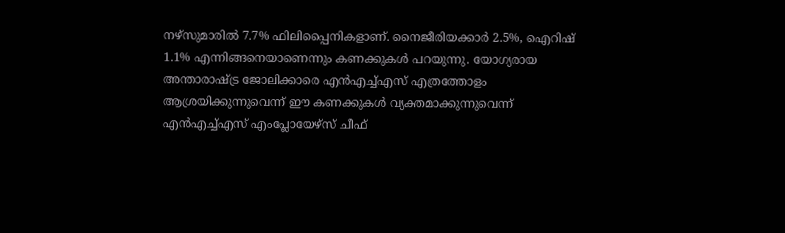നഴ്സുമാരില്‍ 7.7% ഫിലിപ്പൈനികളാണ്. നൈജീരിയക്കാര്‍ 2.5%, ഐറിഷ് 1.1% എന്നിങ്ങനെയാണെന്നും കണക്കുകള്‍ പറയുന്നു. യോഗ്യരായ അന്താരാഷ്ട്ര ജോലിക്കാരെ എന്‍എച്ച്എസ് എത്രത്തോളം ആശ്രയിക്കുന്നുവെന്ന് ഈ കണക്കുകള്‍ വ്യക്തമാക്കുന്നുവെന്ന് എന്‍എച്ച്എസ് എംപ്ലോയേഴ്സ് ചീഫ്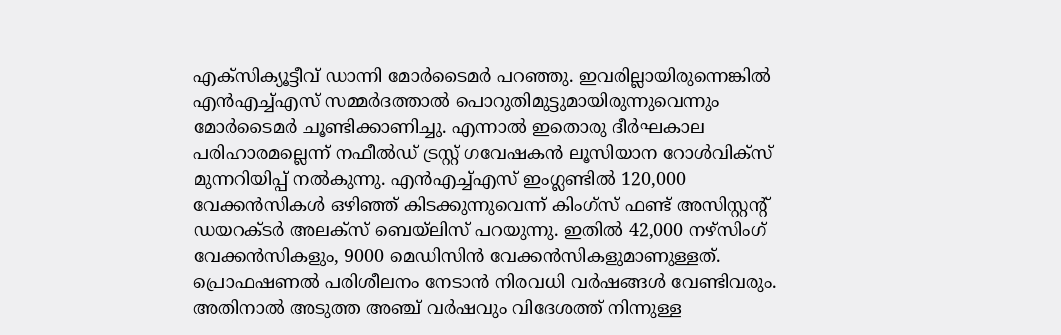എക്സിക്യൂട്ടീവ് ഡാന്നി മോര്‍ടൈമര്‍ പറഞ്ഞു. ഇവരില്ലായിരുന്നെങ്കില്‍ എന്‍എച്ച്എസ് സമ്മര്‍ദത്താല്‍ പൊറുതിമുട്ടുമായിരുന്നുവെന്നും മോര്‍ടൈമര്‍ ചൂണ്ടിക്കാണിച്ചു. എന്നാല്‍ ഇതൊരു ദീര്‍ഘകാല പരിഹാരമല്ലെന്ന് നഫീല്‍ഡ് ട്രസ്റ്റ് ഗവേഷകന്‍ ലൂസിയാന റോള്‍വിക്സ് മുന്നറിയിപ്പ് നല്‍കുന്നു. എന്‍എച്ച്എസ് ഇംഗ്ലണ്ടില്‍ 120,000 വേക്കന്‍സികള്‍ ഒഴിഞ്ഞ് കിടക്കുന്നുവെന്ന് കിംഗ്സ് ഫണ്ട് അസിസ്റ്റന്റ് ഡയറക്ടര്‍ അലക്സ് ബെയ്ലിസ് പറയുന്നു. ഇതില്‍ 42,000 നഴ്സിംഗ് വേക്കന്‍സികളും, 9000 മെഡിസിന്‍ വേക്കന്‍സികളുമാണുള്ളത്. പ്രൊഫഷണല്‍ പരിശീലനം നേടാന്‍ നിരവധി വര്‍ഷങ്ങള്‍ വേണ്ടിവരും. അതിനാല്‍ അടുത്ത അഞ്ച് വര്‍ഷവും വിദേശത്ത് നിന്നുള്ള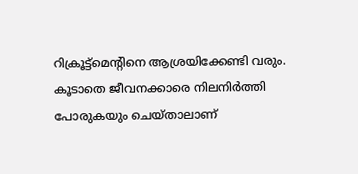റിക്രൂട്ട്മെന്റിനെ ആശ്രയിക്കേണ്ടി വരും. കൂടാതെ ജീവനക്കാരെ നിലനിര്‍ത്തി പോരുകയും ചെയ്താലാണ്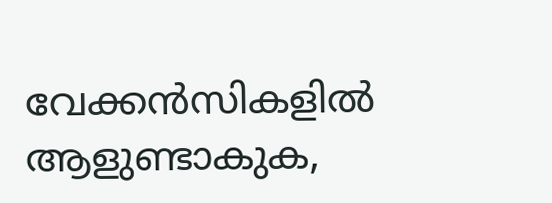വേക്കന്‍സികളില്‍ ആളുണ്ടാകുക,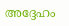അദ്ദേഹം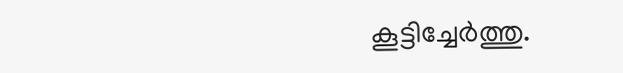കൂട്ടിച്ചേര്‍ത്തു.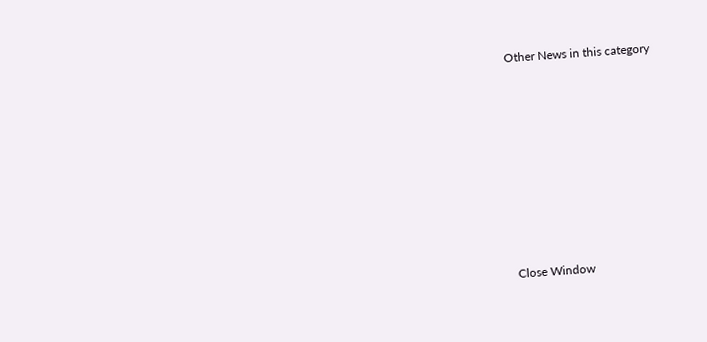Other News in this category








Close Window